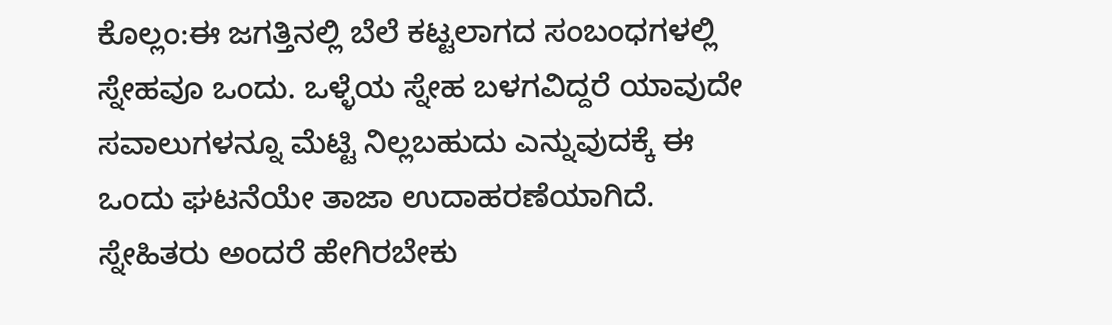ಕೊಲ್ಲಂ:ಈ ಜಗತ್ತಿನಲ್ಲಿ ಬೆಲೆ ಕಟ್ಟಲಾಗದ ಸಂಬಂಧಗಳಲ್ಲಿ ಸ್ನೇಹವೂ ಒಂದು. ಒಳ್ಳೆಯ ಸ್ನೇಹ ಬಳಗವಿದ್ದರೆ ಯಾವುದೇ ಸವಾಲುಗಳನ್ನೂ ಮೆಟ್ಟಿ ನಿಲ್ಲಬಹುದು ಎನ್ನುವುದಕ್ಕೆ ಈ ಒಂದು ಘಟನೆಯೇ ತಾಜಾ ಉದಾಹರಣೆಯಾಗಿದೆ.
ಸ್ನೇಹಿತರು ಅಂದರೆ ಹೇಗಿರಬೇಕು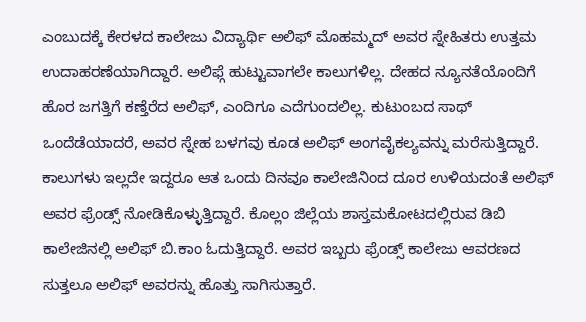ಎಂಬುದಕ್ಕೆ ಕೇರಳದ ಕಾಲೇಜು ವಿದ್ಯಾರ್ಥಿ ಅಲಿಫ್ ಮೊಹಮ್ಮದ್ ಅವರ ಸ್ನೇಹಿತರು ಉತ್ತಮ ಉದಾಹರಣೆಯಾಗಿದ್ದಾರೆ. ಅಲಿಫ್ಗೆ ಹುಟ್ಟುವಾಗಲೇ ಕಾಲುಗಳಿಲ್ಲ. ದೇಹದ ನ್ಯೂನತೆಯೊಂದಿಗೆ ಹೊರ ಜಗತ್ತಿಗೆ ಕಣ್ತೆರೆದ ಅಲಿಫ್, ಎಂದಿಗೂ ಎದೆಗುಂದಲಿಲ್ಲ. ಕುಟುಂಬದ ಸಾಥ್ ಒಂದೆಡೆಯಾದರೆ, ಅವರ ಸ್ನೇಹ ಬಳಗವು ಕೂಡ ಅಲಿಫ್ ಅಂಗವೈಕಲ್ಯವನ್ನು ಮರೆಸುತ್ತಿದ್ದಾರೆ.
ಕಾಲುಗಳು ಇಲ್ಲದೇ ಇದ್ದರೂ ಆತ ಒಂದು ದಿನವೂ ಕಾಲೇಜಿನಿಂದ ದೂರ ಉಳಿಯದಂತೆ ಅಲಿಫ್ ಅವರ ಫ್ರೆಂಡ್ಸ್ ನೋಡಿಕೊಳ್ಳುತ್ತಿದ್ದಾರೆ. ಕೊಲ್ಲಂ ಜಿಲ್ಲೆಯ ಶಾಸ್ತಮಕೋಟದಲ್ಲಿರುವ ಡಿಬಿ ಕಾಲೇಜಿನಲ್ಲಿ ಅಲಿಫ್ ಬಿ.ಕಾಂ ಓದುತ್ತಿದ್ದಾರೆ. ಅವರ ಇಬ್ಬರು ಫ್ರೆಂಡ್ಸ್ ಕಾಲೇಜು ಆವರಣದ ಸುತ್ತಲೂ ಅಲಿಫ್ ಅವರನ್ನು ಹೊತ್ತು ಸಾಗಿಸುತ್ತಾರೆ.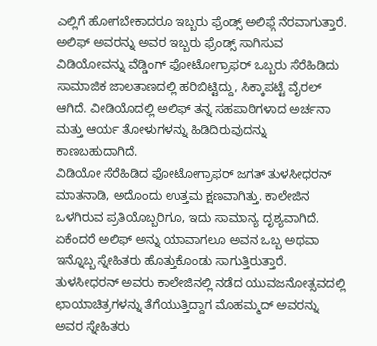ಎಲ್ಲಿಗೆ ಹೋಗಬೇಕಾದರೂ ಇಬ್ಬರು ಫ್ರೆಂಡ್ಸ್ ಅಲಿಫ್ಗೆ ನೆರವಾಗುತ್ತಾರೆ.
ಅಲಿಫ್ ಅವರನ್ನು ಅವರ ಇಬ್ಬರು ಫ್ರೆಂಡ್ಸ್ ಸಾಗಿಸುವ ವಿಡಿಯೋವನ್ನು ವೆಡ್ಡಿಂಗ್ ಫೋಟೋಗ್ರಾಫರ್ ಒಬ್ಬರು ಸೆರೆಹಿಡಿದು ಸಾಮಾಜಿಕ ಜಾಲತಾಣದಲ್ಲಿ ಹರಿಬಿಟ್ಟಿದ್ದು, ಸಿಕ್ಕಾಪಟ್ಟೆ ವೈರಲ್ ಆಗಿದೆ. ವೀಡಿಯೊದಲ್ಲಿ ಅಲಿಫ್ ತನ್ನ ಸಹಪಾಠಿಗಳಾದ ಅರ್ಚನಾ ಮತ್ತು ಆರ್ಯ ತೋಳುಗಳನ್ನು ಹಿಡಿದಿರುವುದನ್ನು ಕಾಣಬಹುದಾಗಿದೆ.
ವಿಡಿಯೋ ಸೆರೆಹಿಡಿದ ಫೋಟೋಗ್ರಾಫರ್ ಜಗತ್ ತುಳಸೀಧರನ್ ಮಾತನಾಡಿ, ಅದೊಂದು ಉತ್ತಮ ಕ್ಷಣವಾಗಿತ್ತು. ಕಾಲೇಜಿನ ಒಳಗಿರುವ ಪ್ರತಿಯೊಬ್ಬರಿಗೂ, ಇದು ಸಾಮಾನ್ಯ ದೃಶ್ಯವಾಗಿದೆ. ಏಕೆಂದರೆ ಅಲಿಫ್ ಅನ್ನು ಯಾವಾಗಲೂ ಅವನ ಒಬ್ಬ ಅಥವಾ ಇನ್ನೊಬ್ಬ ಸ್ನೇಹಿತರು ಹೊತ್ತುಕೊಂಡು ಸಾಗುತ್ತಿರುತ್ತಾರೆ.
ತುಳಸೀಧರನ್ ಅವರು ಕಾಲೇಜಿನಲ್ಲಿ ನಡೆದ ಯುವಜನೋತ್ಸವದಲ್ಲಿ ಛಾಯಾಚಿತ್ರಗಳನ್ನು ತೆಗೆಯುತ್ತಿದ್ದಾಗ ಮೊಹಮ್ಮದ್ ಅವರನ್ನು ಅವರ ಸ್ನೇಹಿತರು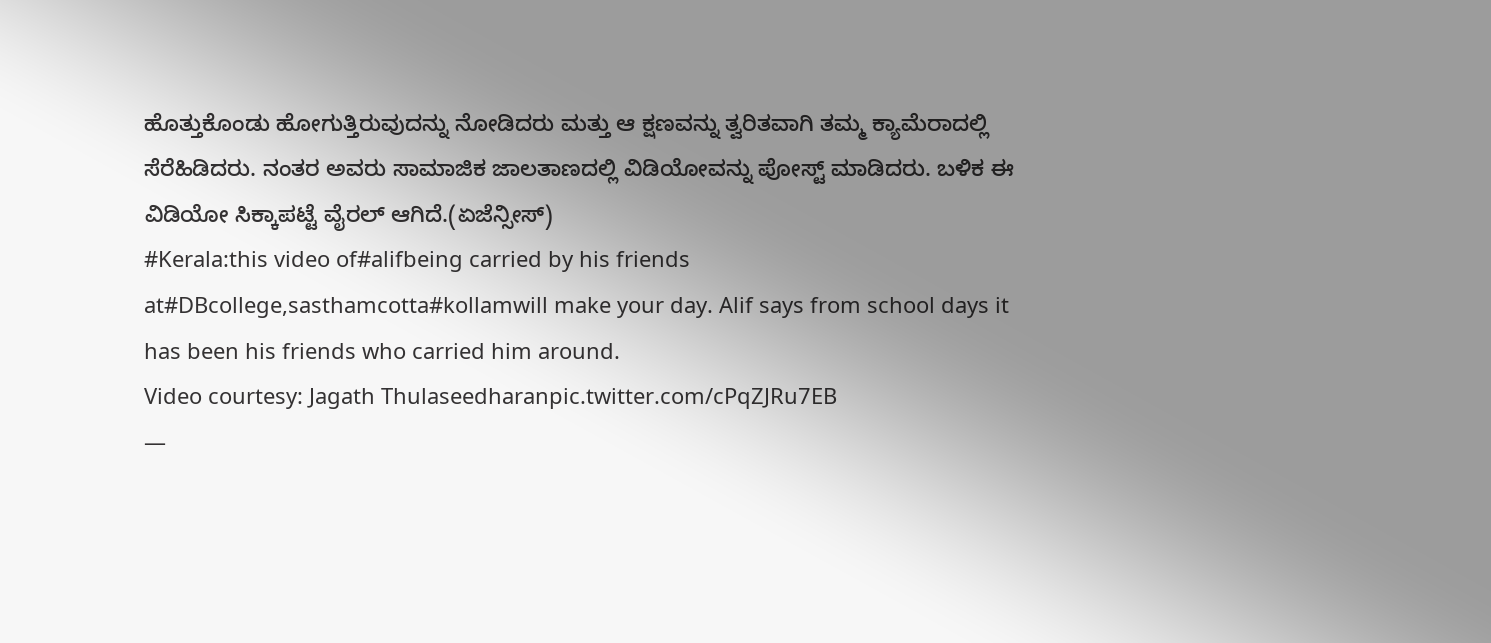ಹೊತ್ತುಕೊಂಡು ಹೋಗುತ್ತಿರುವುದನ್ನು ನೋಡಿದರು ಮತ್ತು ಆ ಕ್ಷಣವನ್ನು ತ್ವರಿತವಾಗಿ ತಮ್ಮ ಕ್ಯಾಮೆರಾದಲ್ಲಿ ಸೆರೆಹಿಡಿದರು. ನಂತರ ಅವರು ಸಾಮಾಜಿಕ ಜಾಲತಾಣದಲ್ಲಿ ವಿಡಿಯೋವನ್ನು ಪೋಸ್ಟ್ ಮಾಡಿದರು. ಬಳಿಕ ಈ ವಿಡಿಯೋ ಸಿಕ್ಕಾಪಟ್ಟೆ ವೈರಲ್ ಆಗಿದೆ.(ಏಜೆನ್ಸೀಸ್)
#Kerala:this video of#alifbeing carried by his friends at#DBcollege,sasthamcotta#kollamwill make your day. Alif says from school days it has been his friends who carried him around.
Video courtesy: Jagath Thulaseedharanpic.twitter.com/cPqZJRu7EB
—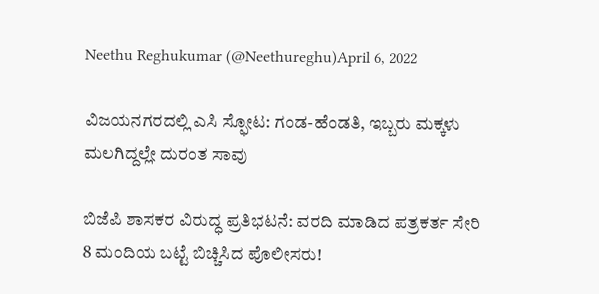Neethu Reghukumar (@Neethureghu)April 6, 2022

ವಿಜಯನಗರದಲ್ಲಿ ಎಸಿ ಸ್ಫೋಟ: ಗಂಡ-ಹೆಂಡತಿ, ಇಬ್ಬರು ಮಕ್ಕಳು ಮಲಗಿದ್ದಲ್ಲೇ ದುರಂತ ಸಾವು

ಬಿಜೆಪಿ ಶಾಸಕರ ವಿರುದ್ಧ ಪ್ರತಿಭಟನೆ: ವರದಿ ಮಾಡಿದ ಪತ್ರಕರ್ತ ಸೇರಿ 8 ಮಂದಿಯ ಬಟ್ಟೆ ಬಿಚ್ಚಿಸಿದ ಪೊಲೀಸರು!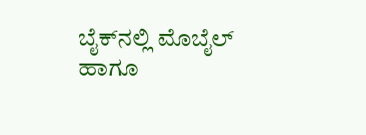ಬೈಕ್‌ನಲ್ಲಿ ಮೊಬೈಲ್ ಹಾಗೂ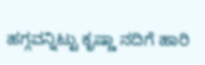ಹಗ್ಗವನ್ನಿಟ್ಟು ಕೃಷ್ಣಾ ನದಿಗೆ ಹಾರಿ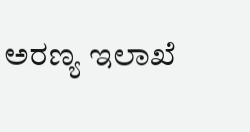ಅರಣ್ಯ ಇಲಾಖೆ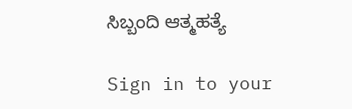ಸಿಬ್ಬಂದಿ ಆತ್ಮಹತ್ಯೆ

Sign in to your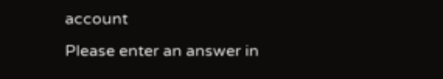account
Please enter an answer in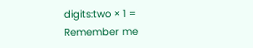digits:two × 1 =
Remember me